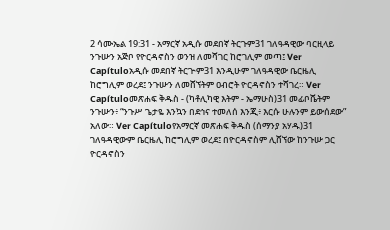2 ሳሙኤል 19:31 - አማርኛ አዲሱ መደበኛ ትርጉም31 ገለዓዳዊው ባርዚላይ ንጉሡን አጅቦ የዮርዳኖስን ወንዝ ለመሻገር ከሮገሊም መጣ፤ Ver Capítuloአዲሱ መደበኛ ትርጒም31 እንዲሁም ገለዓዳዊው ቤርዜሊ ከሮግሊም ወረደ፤ ንጉሡን ለመሸኘትም ዐብሮት ዮርዳኖስን ተሻገረ። Ver Capítuloመጽሐፍ ቅዱስ - (ካቶሊካዊ እትም - ኤማሁስ)31 መፊቦሼትም ንጉሡን፥ “ንጉሥ ጌታዬ እንኳን በደኅና ተመለሰ እንጂ፥ እርሱ ሁሉንም ይውሰደው” አለው። Ver Capítuloየአማርኛ መጽሐፍ ቅዱስ (ሰማንያ አሃዱ)31 ገለዓዳዊውም ቤርዜሊ ከሮግሊም ወረደ፤ በዮርዳኖስም ሊሸኘው ከንጉሡ ጋር ዮርዳኖስን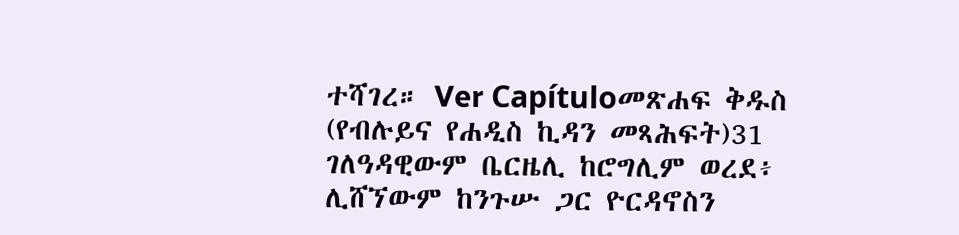ተሻገረ። Ver Capítuloመጽሐፍ ቅዱስ (የብሉይና የሐዲስ ኪዳን መጻሕፍት)31 ገለዓዳዊውም ቤርዜሊ ከሮግሊም ወረደ፥ ሊሸኘውም ከንጉሡ ጋር ዮርዳኖስን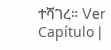ተሻገረ። Ver Capítulo |